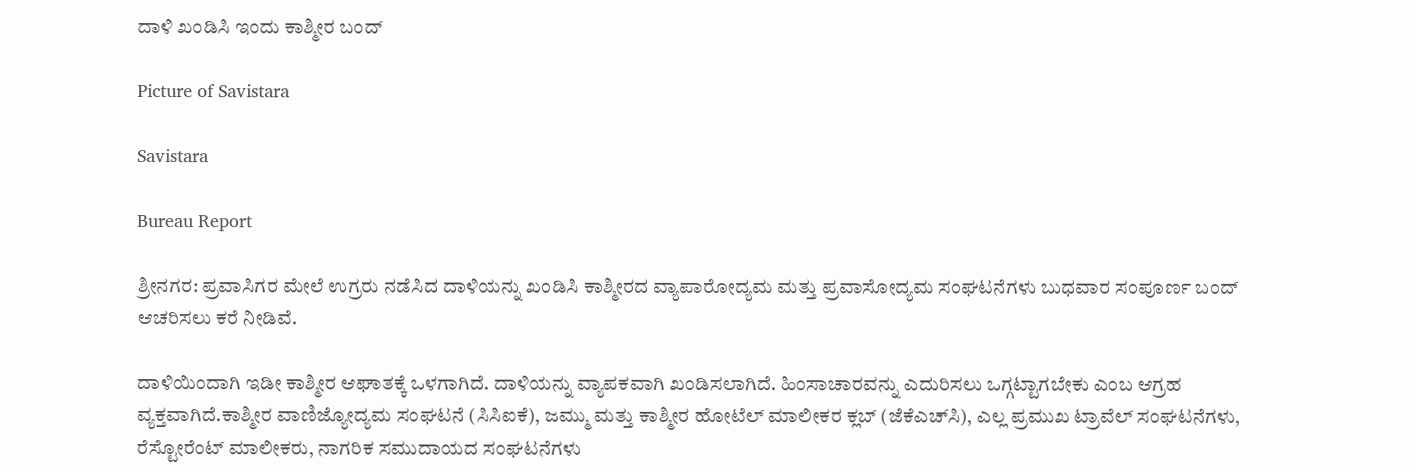ದಾಳಿ ಖಂಡಿಸಿ ಇಂದು ಕಾಶ್ಮೀರ ಬಂದ್

Picture of Savistara

Savistara

Bureau Report

ಶ್ರೀನಗರ: ಪ್ರವಾಸಿಗರ ಮೇಲೆ ಉಗ್ರರು ನಡೆಸಿದ ದಾಳಿಯನ್ನು ಖಂಡಿಸಿ ಕಾಶ್ಮೀರದ ವ್ಯಾಪಾರೋದ್ಯಮ ಮತ್ತು ಪ್ರವಾಸೋದ್ಯಮ ಸಂಘಟನೆಗಳು ಬುಧವಾರ ಸಂಪೂರ್ಣ ಬಂದ್ ಆಚರಿಸಲು ಕರೆ ನೀಡಿವೆ.

ದಾಳಿಯಿಂದಾಗಿ ಇಡೀ ಕಾಶ್ಮೀರ ಆಘಾತಕ್ಕೆ ಒಳಗಾಗಿದೆ. ದಾಳಿಯನ್ನು ವ್ಯಾಪಕವಾಗಿ ಖಂಡಿಸಲಾಗಿದೆ. ಹಿಂಸಾಚಾರವನ್ನು ಎದುರಿಸಲು ಒಗ್ಗಟ್ಟಾಗಬೇಕು ಎಂಬ ಆಗ್ರಹ ವ್ಯಕ್ತವಾಗಿದೆ.ಕಾಶ್ಮೀರ ವಾಣಿಜ್ಯೋದ್ಯಮ ಸಂಘಟನೆ (ಸಿಸಿಐಕೆ), ಜಮ್ಮು ಮತ್ತು ಕಾಶ್ಮೀರ ಹೋಟೆಲ್ ಮಾಲೀಕರ ಕ್ಲಬ್ (ಜೆಕೆಎಚ್‌ಸಿ), ಎಲ್ಲ ಪ್ರಮುಖ ಟ್ರಾವೆಲ್ ಸಂಘಟನೆಗಳು, ರೆಸ್ಟೋರೆಂಟ್ ಮಾಲೀಕರು, ನಾಗರಿಕ ಸಮುದಾಯದ ಸಂಘಟನೆಗಳು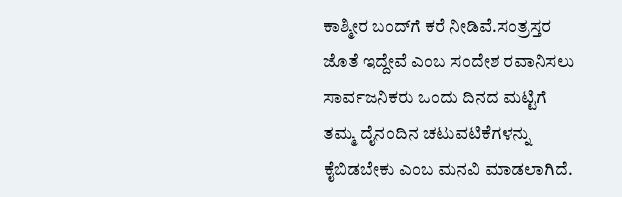ಕಾಶ್ಮೀರ ಬಂದ್‌ಗೆ ಕರೆ ನೀಡಿವೆ.ಸಂತ್ರಸ್ತರ ಜೊತೆ ಇದ್ದೇವೆ ಎಂಬ ಸಂದೇಶ ರವಾನಿಸಲು ಸಾರ್ವಜನಿಕರು ಒಂದು ದಿನದ ಮಟ್ಟಿಗೆ ತಮ್ಮ ದೈನಂದಿನ ಚಟುವಟಿಕೆಗಳನ್ನು ಕೈಬಿಡಬೇಕು ಎಂಬ ಮನವಿ ಮಾಡಲಾಗಿದೆ.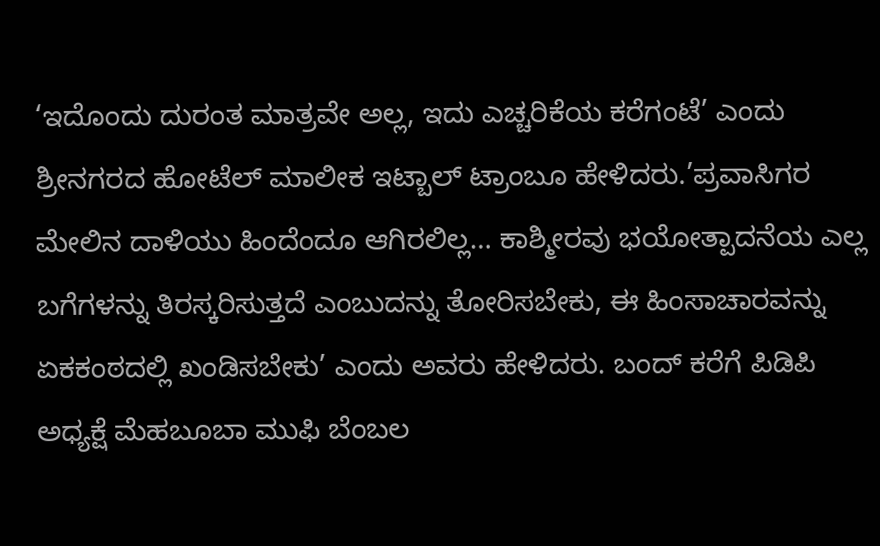‘ಇದೊಂದು ದುರಂತ ಮಾತ್ರವೇ ಅಲ್ಲ, ಇದು ಎಚ್ಚರಿಕೆಯ ಕರೆಗಂಟೆ’ ಎಂದು ಶ್ರೀನಗರದ ಹೋಟೆಲ್ ಮಾಲೀಕ ಇಟ್ಬಾಲ್ ಟ್ರಾಂಬೂ ಹೇಳಿದರು.’ಪ್ರವಾಸಿಗರ ಮೇಲಿನ ದಾಳಿಯು ಹಿಂದೆಂದೂ ಆಗಿರಲಿಲ್ಲ… ಕಾಶ್ಮೀರವು ಭಯೋತ್ಪಾದನೆಯ ಎಲ್ಲ ಬಗೆಗಳನ್ನು ತಿರಸ್ಕರಿಸುತ್ತದೆ ಎಂಬುದನ್ನು ತೋರಿಸಬೇಕು, ಈ ಹಿಂಸಾಚಾರವನ್ನು ಏಕಕಂಠದಲ್ಲಿ ಖಂಡಿಸಬೇಕು’ ಎಂದು ಅವರು ಹೇಳಿದರು. ಬಂದ್‌ ಕರೆಗೆ ಪಿಡಿಪಿ ಅಧ್ಯಕ್ಷೆ ಮೆಹಬೂಬಾ ಮುಫಿ ಬೆಂಬಲ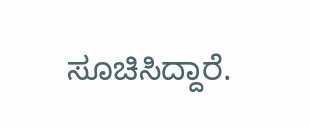ಸೂಚಿಸಿದ್ದಾರೆ.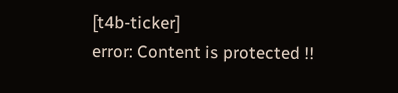[t4b-ticker]
error: Content is protected !!